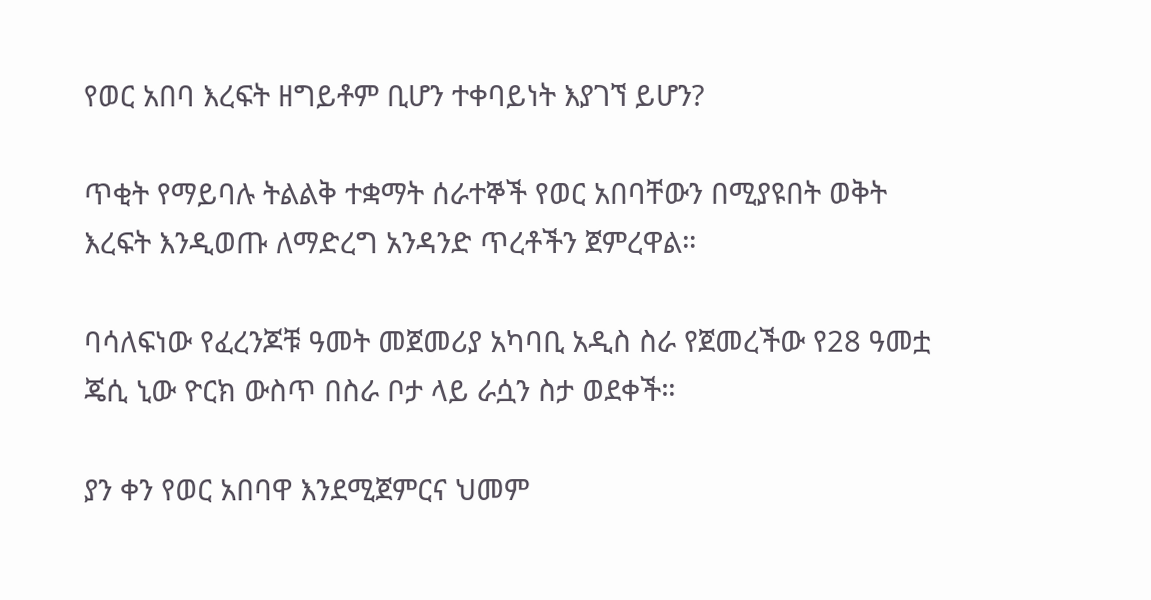የወር አበባ እረፍት ዘግይቶም ቢሆን ተቀባይነት እያገኘ ይሆን?

ጥቂት የማይባሉ ትልልቅ ተቋማት ሰራተኞች የወር አበባቸውን በሚያዩበት ወቅት እረፍት እንዲወጡ ለማድረግ አንዳንድ ጥረቶችን ጀምረዋል።

ባሳለፍነው የፈረንጆቹ ዓመት መጀመሪያ አካባቢ አዲስ ስራ የጀመረችው የ28 ዓመቷ ጄሲ ኒው ዮርክ ውስጥ በስራ ቦታ ላይ ራሷን ስታ ወደቀች።

ያን ቀን የወር አበባዋ እንደሚጀምርና ህመም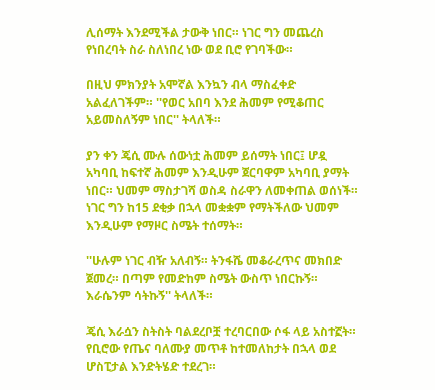ሊሰማት እንደሚችል ታውቅ ነበር። ነገር ግን መጨረስ የነበረባት ስራ ስለነበረ ነው ወደ ቢሮ የገባችው።

በዚህ ምክንያት አሞኛል እንኳን ብላ ማስፈቀድ አልፈለገችም። ''የወር አበባ እንደ ሕመም የሚቆጠር አይመስለኝም ነበር'' ትላለች።

ያን ቀን ጄሲ ሙሉ ሰውነቷ ሕመም ይሰማት ነበር፤ ሆዷ አካባቢ ከፍተኛ ሕመም እንዲሁም ጀርባዋም አካባቢ ያማት ነበር። ህመም ማስታገሻ ወስዳ ስራዋን ለመቀጠል ወሰነች። ነገር ግን ከ15 ደቂቃ በኋላ መቋቋም የማትችለው ህመም እንዲሁም የማዞር ስሜት ተሰማት።

''ሁሉም ነገር ብዥ አለብኝ። ትንፋሼ መቆራረጥና መክበድ ጀመረ። በጣም የመድከም ስሜት ውስጥ ነበርኩኝ። እራሴንም ሳትኩኝ'' ትላለች።

ጄሲ እራሷን ስትስት ባልደረቦቿ ተረባርበው ሶፋ ላይ አስተኟት። የቢሮው የጤና ባለሙያ መጥቶ ከተመለከታት በኋላ ወደ ሆስፒታል እንድትሄድ ተደረገ።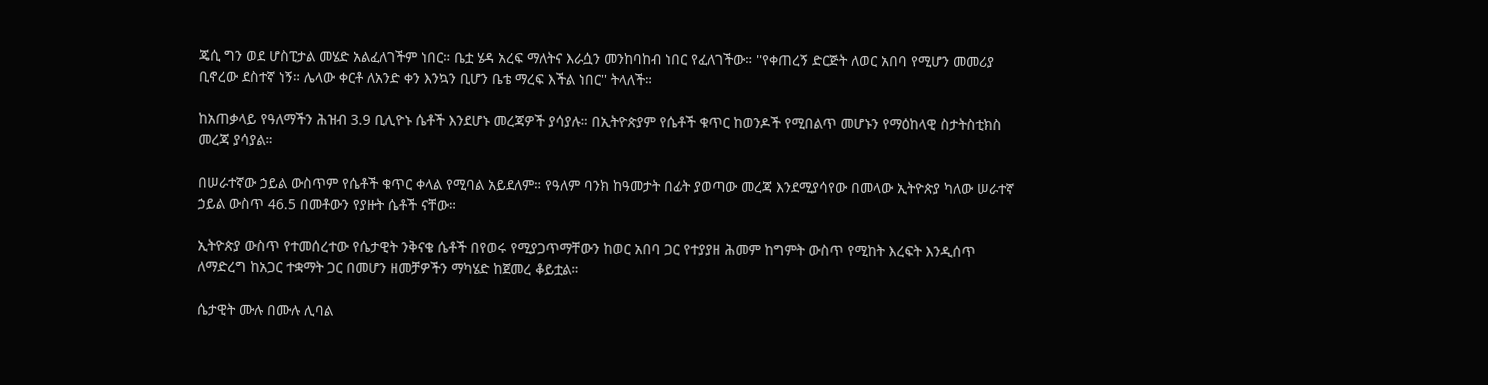ጄሲ ግን ወደ ሆስፒታል መሄድ አልፈለገችም ነበር። ቤቷ ሄዳ አረፍ ማለትና እራሷን መንከባከብ ነበር የፈለገችው። ''የቀጠረኝ ድርጅት ለወር አበባ የሚሆን መመሪያ ቢኖረው ደስተኛ ነኝ። ሌላው ቀርቶ ለአንድ ቀን እንኳን ቢሆን ቤቴ ማረፍ እችል ነበር'' ትላለች።

ከአጠቃላይ የዓለማችን ሕዝብ 3.9 ቢሊዮኑ ሴቶች እንደሆኑ መረጃዎች ያሳያሉ። በኢትዮጵያም የሴቶች ቁጥር ከወንዶች የሚበልጥ መሆኑን የማዕከላዊ ስታትስቲክስ መረጃ ያሳያል።

በሠራተኛው ኃይል ውስጥም የሴቶች ቁጥር ቀላል የሚባል አይደለም። የዓለም ባንክ ከዓመታት በፊት ያወጣው መረጃ እንደሚያሳየው በመላው ኢትዮጵያ ካለው ሠራተኛ ኃይል ውስጥ 46.5 በመቶውን የያዙት ሴቶች ናቸው።

ኢትዮጵያ ውስጥ የተመሰረተው የሴታዊት ንቅናቄ ሴቶች በየወሩ የሚያጋጥማቸውን ከወር አበባ ጋር የተያያዘ ሕመም ከግምት ውስጥ የሚከት እረፍት እንዲሰጥ ለማድረግ ከአጋር ተቋማት ጋር በመሆን ዘመቻዎችን ማካሄድ ከጀመረ ቆይቷል።

ሴታዊት ሙሉ በሙሉ ሊባል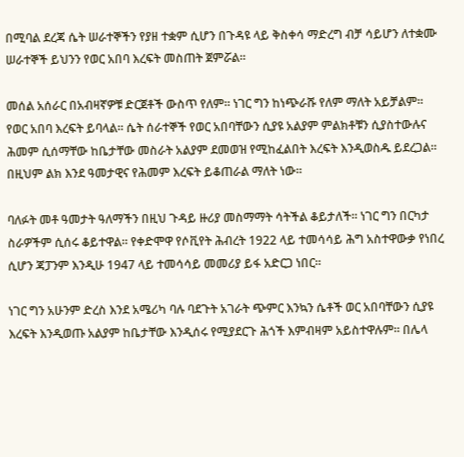በሚባል ደረጃ ሴት ሠራተኞችን የያዘ ተቋም ሲሆን በጉዳዩ ላይ ቅስቀሳ ማድረግ ብቻ ሳይሆን ለተቋሙ ሠራተኞች ይህንን የወር አበባ እረፍት መስጠት ጀምሯል።

መሰል አሰራር በአብዛኛዎቹ ድርጀቶች ውስጥ የለም። ነገር ግን ከነጭራሹ የለም ማለት አይቻልም። የወር አበባ እረፍት ይባላል። ሴት ሰራተኞች የወር አበባቸውን ሲያዩ አልያም ምልክቶቹን ሲያስተውሉና ሕመም ሲሰማቸው ከቤታቸው መስራት አልያም ደመወዝ የሚከፈልበት እረፍት እንዲወስዱ ይደረጋል። በዚህም ልክ እንደ ዓመታዊና የሕመም እረፍት ይቆጠራል ማለት ነው።

ባለፉት መቶ ዓመታት ዓለማችን በዚህ ጉዳይ ዙሪያ መስማማት ሳትችል ቆይታለች። ነገር ግን በርካታ ስራዎችም ሲሰሩ ቆይተዋል። የቀድሞዋ የሶቪየት ሕብረት 1922 ላይ ተመሳሳይ ሕግ አስተዋውቃ የነበረ ሲሆን ጃፓንም እንዲሁ 1947 ላይ ተመሳሳይ መመሪያ ይፋ አድርጋ ነበር።

ነገር ግን አሁንም ድረስ እንደ አሜሪካ ባሉ ባደጉት አገራት ጭምር እንኳን ሴቶች ወር አበባቸውን ሲያዩ እረፍት እንዲወጡ አልያም ከቤታቸው እንዲሰሩ የሚያደርጉ ሕጎች እምብዛም አይስተዋሉም። በሌላ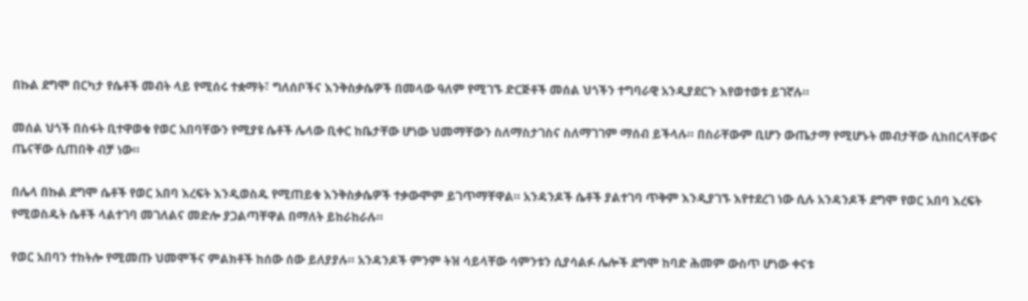በኩል ደግሞ በርካታ የሴቶች መብት ላይ የሚሰሩ ተቋማት፣ ግለሰቦችና እንቅስቃሴዎች በመላው ዓለም የሚገኙ ድርጅቶች መሰል ህጎችን ተግባራዊ አንዲያደርጉ እየወተወቱ ይገኛሉ።

መሰል ህጎች በስፋት ቢተዋወቁ የወር አበባቸውን የሚያዩ ሴቶች ሌላው ቢቀር ከቤታቸው ሆነው ህመማቸውን ስለማስታገስና ስለማገገም ማሰብ ይችላሉ። በስራቸውም ቢሆን ውጤታማ የሚሆኑት መብታቸው ሲከበርላቸውና ጤናቸው ሲጠበቅ ብቻ ነው።

በሌላ በኩል ደግሞ ሴቶች የወር አበባ እረፍት እንዲወስዱ የሚጠይቁ እንቅስቃሴዎች ተቃውሞም ይገጥማቸዋል። አንዳንዶች ሴቶች ያልተገባ ጥቅም እንዲያገኙ እየተደረገ ነው ሲሉ አንዳንዶች ደግሞ የወር አበባ እረፍት የሚወስዱት ሴቶች ላልተገባ መገለልና መድሎ ያጋልጣቸዋል በማለት ይከራከራሉ።

የወር አበባን ተከትሎ የሚመጡ ህመሞችና ምልክቶች ከሰው ሰው ይለያያሉ። አንዳንዶች ምንም ትዝ ሳይላቸው ሳምንቱን ሲያሳልፉ ሌሎች ደግሞ ከባድ ሕመም ውስጥ ሆነው ቀናቱ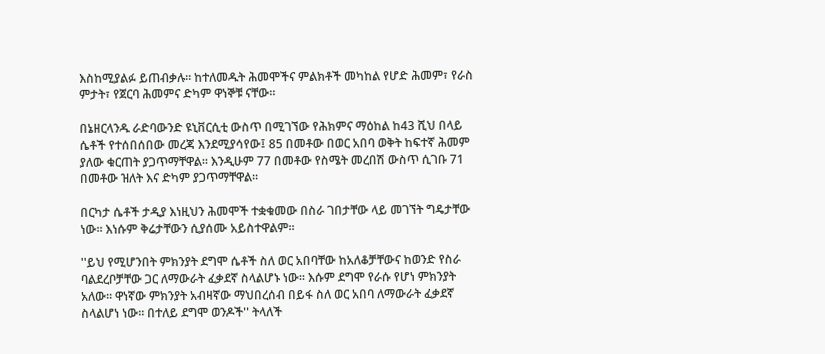እስከሚያልፉ ይጠብቃሉ። ከተለመዱት ሕመሞችና ምልክቶች መካከል የሆድ ሕመም፣ የራስ ምታት፣ የጀርባ ሕመምና ድካም ዋነኞቹ ናቸው።

በኔዘርላንዱ ራድባውንድ ዩኒቨርሲቲ ውስጥ በሚገኘው የሕክምና ማዕከል ከ43 ሺህ በላይ ሴቶች የተሰበሰበው መረጃ እንደሚያሳየው፤ 85 በመቶው በወር አበባ ወቅት ከፍተኛ ሕመም ያለው ቁርጠት ያጋጥማቸዋል። እንዲሁም 77 በመቶው የስሜት መረበሽ ውስጥ ሲገቡ 71 በመቶው ዝለት እና ድካም ያጋጥማቸዋል።

በርካታ ሴቶች ታዲያ እነዚህን ሕመሞች ተቋቁመው በስራ ገበታቸው ላይ መገኘት ግዴታቸው ነው። እነሱም ቅሬታቸውን ሲያሰሙ አይስተዋልም።

''ይህ የሚሆንበት ምክንያት ደግሞ ሴቶች ስለ ወር አበባቸው ከአለቆቻቸውና ከወንድ የስራ ባልደረቦቻቸው ጋር ለማውራት ፈቃደኛ ስላልሆኑ ነው። እሱም ደግሞ የራሱ የሆነ ምክንያት አለው። ዋነኛው ምክንያት አብዛኛው ማህበረሰብ በይፋ ስለ ወር አበባ ለማውራት ፈቃደኛ ስላልሆነ ነው። በተለይ ደግሞ ወንዶች'' ትላለች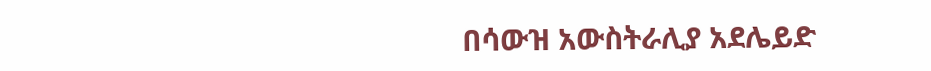በሳውዝ አውስትራሊያ አደሌይድ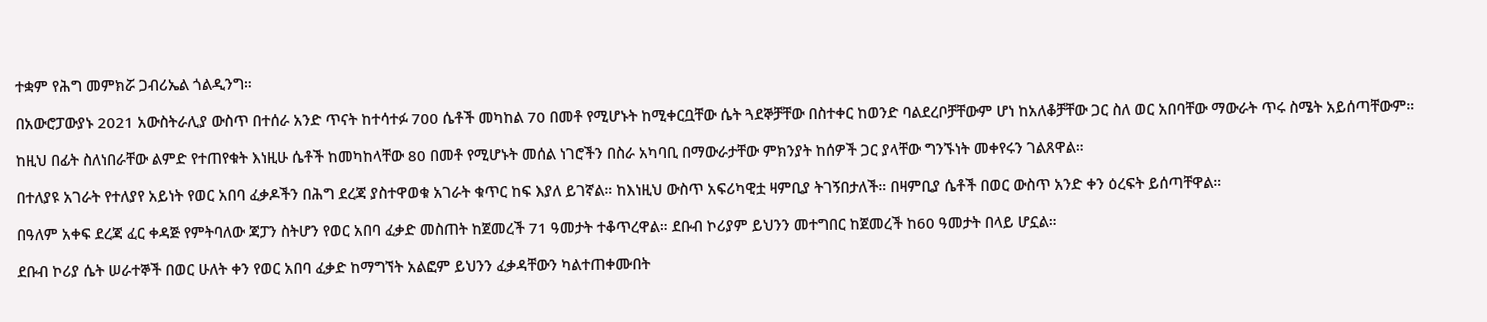ተቋም የሕግ መምክሯ ጋብሪኤል ጎልዲንግ።

በአውሮፓውያኑ 2021 አውስትራሊያ ውስጥ በተሰራ አንድ ጥናት ከተሳተፉ 700 ሴቶች መካከል 70 በመቶ የሚሆኑት ከሚቀርቧቸው ሴት ጓደኞቻቸው በስተቀር ከወንድ ባልደረቦቻቸውም ሆነ ከአለቆቻቸው ጋር ስለ ወር አበባቸው ማውራት ጥሩ ስሜት አይሰጣቸውም።

ከዚህ በፊት ስለነበራቸው ልምድ የተጠየቁት እነዚሁ ሴቶች ከመካከላቸው 80 በመቶ የሚሆኑት መሰል ነገሮችን በስራ አካባቢ በማውራታቸው ምክንያት ከሰዎች ጋር ያላቸው ግንኙነት መቀየሩን ገልጸዋል።

በተለያዩ አገራት የተለያየ አይነት የወር አበባ ፈቃዶችን በሕግ ደረጃ ያስተዋወቁ አገራት ቁጥር ከፍ እያለ ይገኛል። ከእነዚህ ውስጥ አፍሪካዊቷ ዛምቢያ ትገኝበታለች። በዛምቢያ ሴቶች በወር ውስጥ አንድ ቀን ዕረፍት ይሰጣቸዋል።

በዓለም አቀፍ ደረጃ ፈር ቀዳጅ የምትባለው ጃፓን ስትሆን የወር አበባ ፈቃድ መስጠት ከጀመረች 71 ዓመታት ተቆጥረዋል። ደቡብ ኮሪያም ይህንን መተግበር ከጀመረች ከ60 ዓመታት በላይ ሆኗል።

ደቡብ ኮሪያ ሴት ሠራተኞች በወር ሁለት ቀን የወር አበባ ፈቃድ ከማግኘት አልፎም ይህንን ፈቃዳቸውን ካልተጠቀሙበት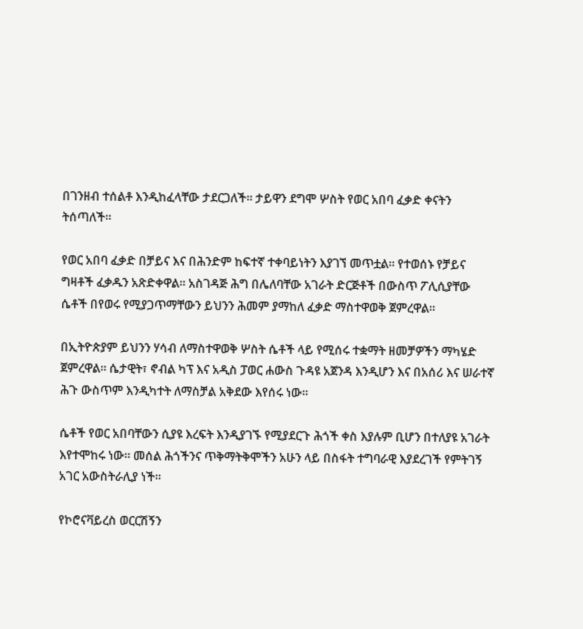በገንዘብ ተሰልቶ እንዲከፈላቸው ታደርጋለች። ታይዋን ደግሞ ሦስት የወር አበባ ፈቃድ ቀናትን ትሰጣለች።

የወር አበባ ፈቃድ በቻይና እና በሕንድም ከፍተኛ ተቀባይነትን እያገኘ መጥቷል። የተወሰኑ የቻይና ግዛቶች ፈቃዱን አጽድቀዋል። አስገዳጅ ሕግ በሌለባቸው አገራት ድርጅቶች በውስጥ ፖሊሲያቸው ሴቶች በየወሩ የሚያጋጥማቸውን ይህንን ሕመም ያማከለ ፈቃድ ማስተዋወቅ ጀምረዋል።

በኢትዮጵያም ይህንን ሃሳብ ለማስተዋወቅ ሦስት ሴቶች ላይ የሚሰሩ ተቋማት ዘመቻዎችን ማካሄድ ጀምረዋል። ሴታዊት፣ ኖብል ካፕ እና አዲስ ፓወር ሐውስ ጉዳዩ አጀንዳ እንዲሆን እና በአሰሪ እና ሠራተኛ ሕጉ ውስጥም እንዲካተት ለማስቻል አቅደው እየሰሩ ነው።

ሴቶች የወር አበባቸውን ሲያዩ እረፍት እንዲያገኙ የሚያደርጉ ሕጎች ቀስ እያሉም ቢሆን በተለያዩ አገራት እየተሞከሩ ነው። መሰል ሕጎችንና ጥቅማትቅሞችን አሁን ላይ በስፋት ተግባራዊ እያደረገች የምትገኝ አገር አውስትራሊያ ነች።

የኮሮናቫይረስ ወርርሽኝን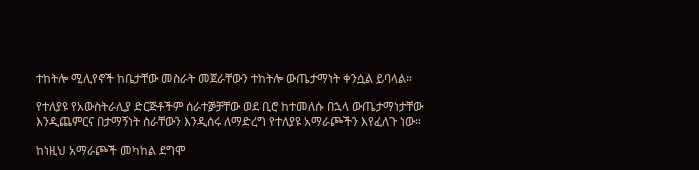ተከትሎ ሚሊየኖች ከቤታቸው መስራት መጀራቸውን ተከትሎ ውጤታማነት ቀንሷል ይባላል።

የተለያዩ የአውስትራሊያ ድርጅቶችም ሰራተⶉቻቸው ወደ ቢሮ ከተመለሱ በኋላ ውጤታማነታቸው እንዲጨምርና በታማኝነት ስራቸውን እንዲሰሩ ለማድረግ የተለያዩ አማራጮችን እየፈለጉ ነው።

ከነዚህ አማራጮች መካከል ደግሞ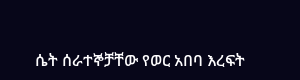ሴት ሰራተኞቻቸው የወር አበባ እረፍት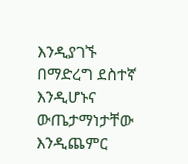እንዲያገኙ በማድረግ ደስተኛ እንዲሆኑና ውጤታማነታቸው እንዲጨምር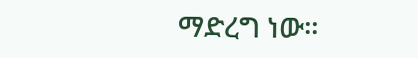ማድረግ ነው።